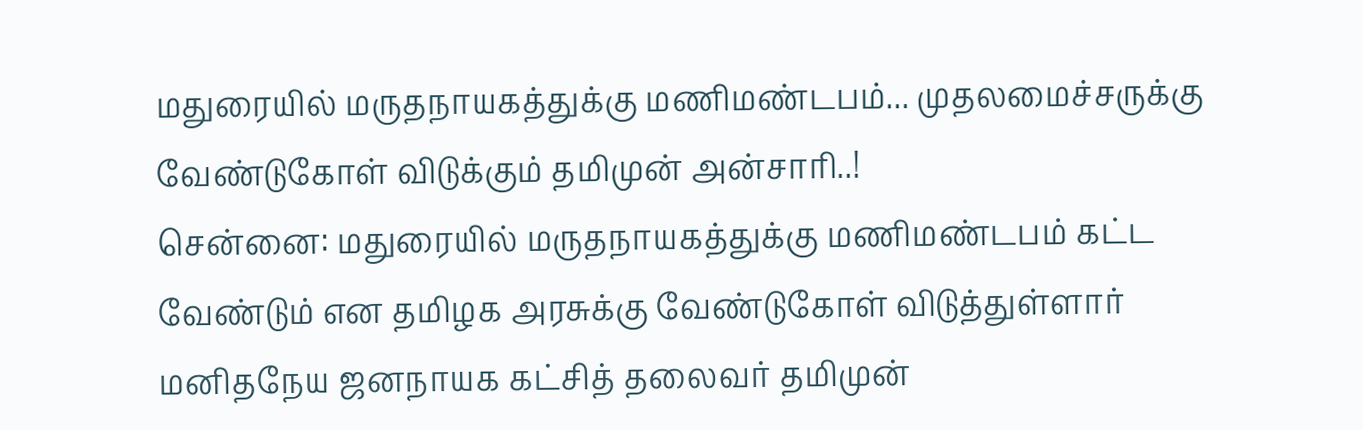மதுரையில் மருதநாயகத்துக்கு மணிமண்டபம்... முதலமைச்சருக்கு வேண்டுகோள் விடுக்கும் தமிமுன் அன்சாரி..!
சென்னை: மதுரையில் மருதநாயகத்துக்கு மணிமண்டபம் கட்ட வேண்டும் என தமிழக அரசுக்கு வேண்டுகோள் விடுத்துள்ளார் மனிதநேய ஜனநாயக கட்சித் தலைவர் தமிமுன்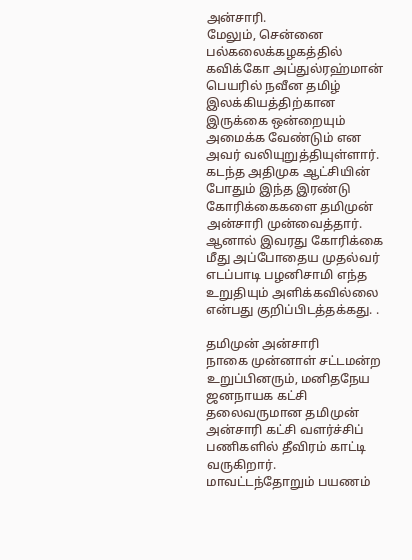அன்சாரி.
மேலும், சென்னை பல்கலைக்கழகத்தில் கவிக்கோ அப்துல்ரஹ்மான் பெயரில் நவீன தமிழ் இலக்கியத்திற்கான இருக்கை ஒன்றையும் அமைக்க வேண்டும் என அவர் வலியுறுத்தியுள்ளார்.
கடந்த அதிமுக ஆட்சியின் போதும் இந்த இரண்டு கோரிக்கைகளை தமிமுன் அன்சாரி முன்வைத்தார். ஆனால் இவரது கோரிக்கை மீது அப்போதைய முதல்வர் எடப்பாடி பழனிசாமி எந்த உறுதியும் அளிக்கவில்லை என்பது குறிப்பிடத்தக்கது. .

தமிமுன் அன்சாரி
நாகை முன்னாள் சட்டமன்ற உறுப்பினரும், மனிதநேய ஜனநாயக கட்சி தலைவருமான தமிமுன் அன்சாரி கட்சி வளர்ச்சிப் பணிகளில் தீவிரம் காட்டி வருகிறார். மாவட்டந்தோறும் பயணம்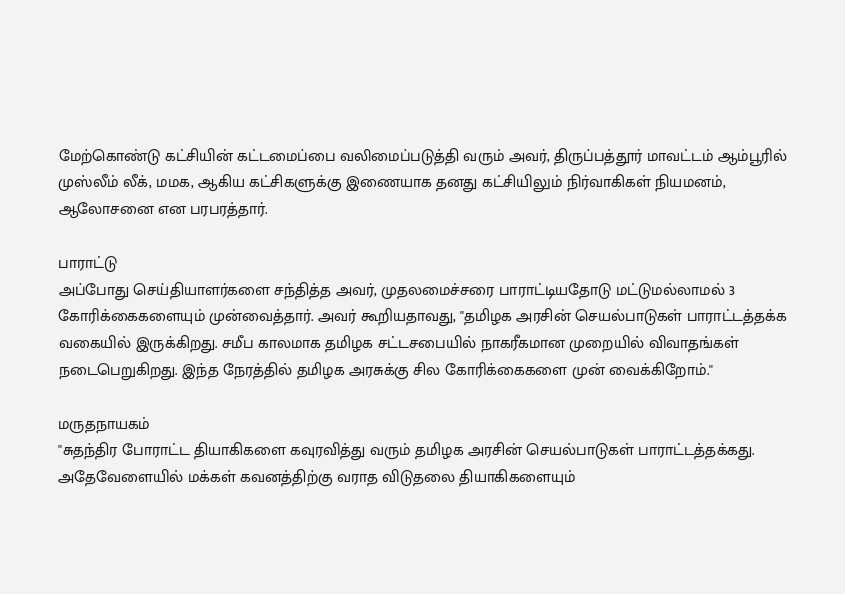மேற்கொண்டு கட்சியின் கட்டமைப்பை வலிமைப்படுத்தி வரும் அவர், திருப்பத்தூர் மாவட்டம் ஆம்பூரில் முஸ்லீம் லீக், மமக, ஆகிய கட்சிகளுக்கு இணையாக தனது கட்சியிலும் நிர்வாகிகள் நியமனம், ஆலோசனை என பரபரத்தார்.

பாராட்டு
அப்போது செய்தியாளர்களை சந்தித்த அவர், முதலமைச்சரை பாராட்டியதோடு மட்டுமல்லாமல் 3 கோரிக்கைகளையும் முன்வைத்தார். அவர் கூறியதாவது, ''தமிழக அரசின் செயல்பாடுகள் பாராட்டத்தக்க வகையில் இருக்கிறது. சமீப காலமாக தமிழக சட்டசபையில் நாகரீகமான முறையில் விவாதங்கள் நடைபெறுகிறது. இந்த நேரத்தில் தமிழக அரசுக்கு சில கோரிக்கைகளை முன் வைக்கிறோம்.''

மருதநாயகம்
''சுதந்திர போராட்ட தியாகிகளை கவுரவித்து வரும் தமிழக அரசின் செயல்பாடுகள் பாராட்டத்தக்கது. அதேவேளையில் மக்கள் கவனத்திற்கு வராத விடுதலை தியாகிகளையும்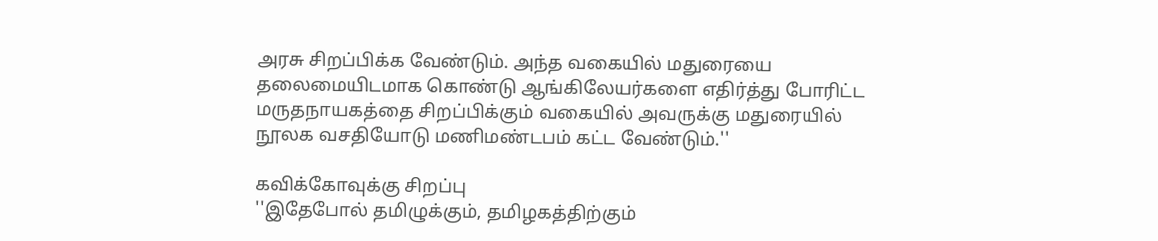அரசு சிறப்பிக்க வேண்டும். அந்த வகையில் மதுரையை தலைமையிடமாக கொண்டு ஆங்கிலேயர்களை எதிர்த்து போரிட்ட மருதநாயகத்தை சிறப்பிக்கும் வகையில் அவருக்கு மதுரையில் நூலக வசதியோடு மணிமண்டபம் கட்ட வேண்டும்.''

கவிக்கோவுக்கு சிறப்பு
''இதேபோல் தமிழுக்கும், தமிழகத்திற்கும்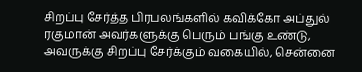சிறப்பு சேர்த்த பிரபலங்களில் கவிக்கோ அப்துல் ரகுமான் அவர்களுக்கு பெரும் பங்கு உண்டு, அவருக்கு சிறப்பு சேர்க்கும் வகையில், சென்னை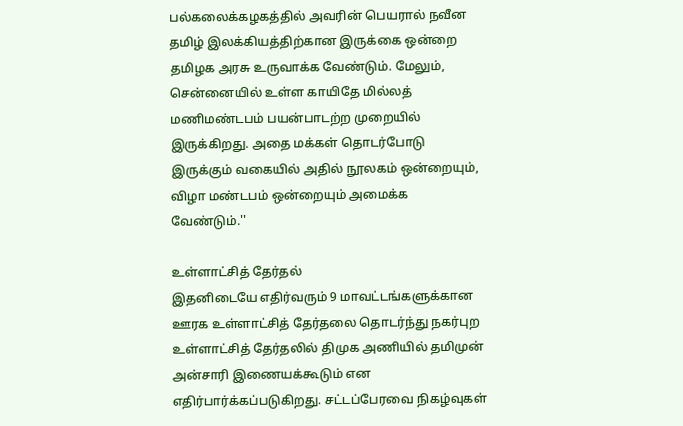பல்கலைக்கழகத்தில் அவரின் பெயரால் நவீன தமிழ் இலக்கியத்திற்கான இருக்கை ஒன்றை தமிழக அரசு உருவாக்க வேண்டும். மேலும், சென்னையில் உள்ள காயிதே மில்லத் மணிமண்டபம் பயன்பாடற்ற முறையில் இருக்கிறது. அதை மக்கள் தொடர்போடு இருக்கும் வகையில் அதில் நூலகம் ஒன்றையும், விழா மண்டபம் ஒன்றையும் அமைக்க வேண்டும்.''

உள்ளாட்சித் தேர்தல்
இதனிடையே எதிர்வரும் 9 மாவட்டங்களுக்கான ஊரக உள்ளாட்சித் தேர்தலை தொடர்ந்து நகர்புற உள்ளாட்சித் தேர்தலில் திமுக அணியில் தமிமுன் அன்சாரி இணையக்கூடும் என எதிர்பார்க்கப்படுகிறது. சட்டப்பேரவை நிகழ்வுகள்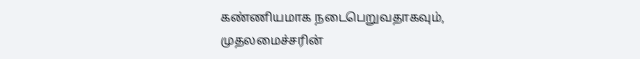கண்ணியமாக நடைபெறுவதாகவும், முதலமைச்சரின்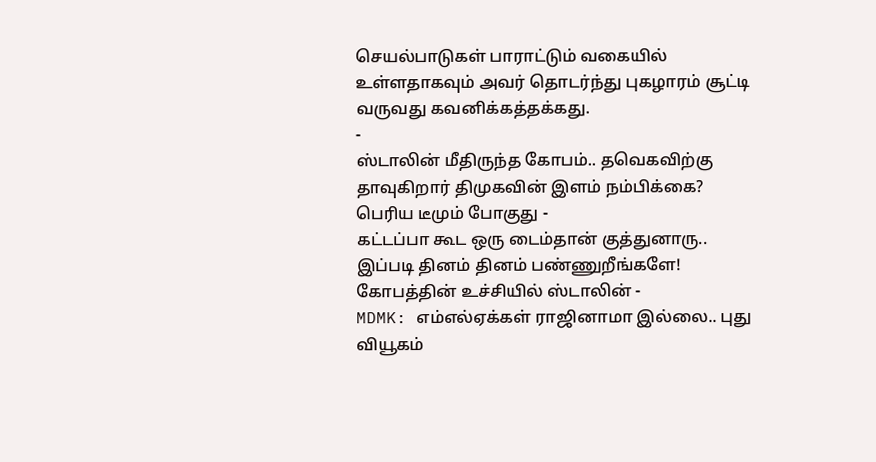செயல்பாடுகள் பாராட்டும் வகையில் உள்ளதாகவும் அவர் தொடர்ந்து புகழாரம் சூட்டி வருவது கவனிக்கத்தக்கது.
-
ஸ்டாலின் மீதிருந்த கோபம்.. தவெகவிற்கு தாவுகிறார் திமுகவின் இளம் நம்பிக்கை? பெரிய டீமும் போகுது -
கட்டப்பா கூட ஒரு டைம்தான் குத்துனாரு.. இப்படி தினம் தினம் பண்ணுறீங்களே! கோபத்தின் உச்சியில் ஸ்டாலின் -
MDMK: எம்எல்ஏக்கள் ராஜினாமா இல்லை.. புது வியூகம்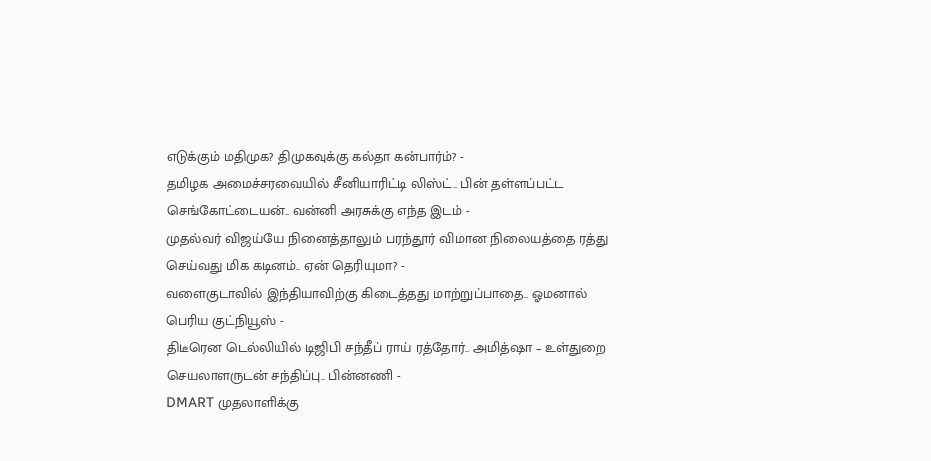எடுக்கும் மதிமுக? திமுகவுக்கு கல்தா கன்பார்ம்? -
தமிழக அமைச்சரவையில் சீனியாரிட்டி லிஸ்ட்.. பின் தள்ளப்பட்ட செங்கோட்டையன்.. வன்னி அரசுக்கு எந்த இடம் -
முதல்வர் விஜய்யே நினைத்தாலும் பரந்தூர் விமான நிலையத்தை ரத்து செய்வது மிக கடினம்.. ஏன் தெரியுமா? -
வளைகுடாவில் இந்தியாவிற்கு கிடைத்தது மாற்றுப்பாதை.. ஓமனால் பெரிய குட்நியூஸ் -
திடீரென டெல்லியில் டிஜிபி சந்தீப் ராய் ரத்தோர்.. அமித்ஷா – உள்துறை செயலாளருடன் சந்திப்பு.. பின்னணி -
DMART முதலாளிக்கு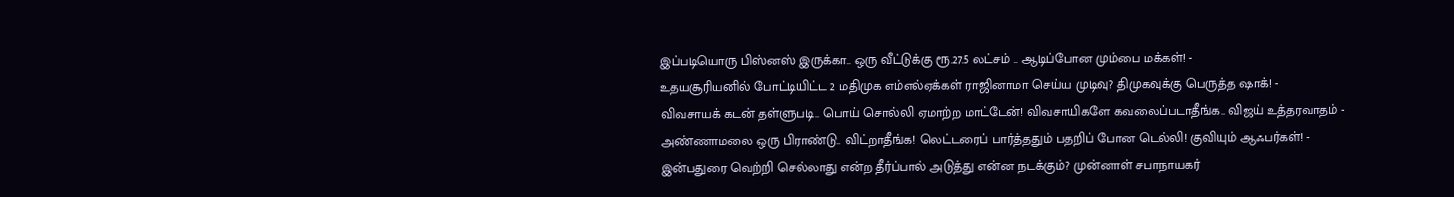இப்படியொரு பிஸ்னஸ் இருக்கா.. ஒரு வீட்டுக்கு ரூ.27.5 லட்சம் .. ஆடிப்போன மும்பை மக்கள்! -
உதயசூரியனில் போட்டியிட்ட 2 மதிமுக எம்எல்ஏக்கள் ராஜினாமா செய்ய முடிவு? திமுகவுக்கு பெருத்த ஷாக்! -
விவசாயக் கடன் தள்ளுபடி.. பொய் சொல்லி ஏமாற்ற மாட்டேன்! விவசாயிகளே கவலைப்படாதீங்க.. விஜய் உத்தரவாதம் -
அண்ணாமலை ஒரு பிராண்டு.. விட்றாதீங்க! லெட்டரைப் பார்த்ததும் பதறிப் போன டெல்லி! குவியும் ஆஃபர்கள்! -
இன்பதுரை வெற்றி செல்லாது என்ற தீர்ப்பால் அடுத்து என்ன நடக்கும்? முன்னாள் சபாநாயகர்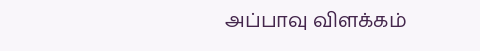அப்பாவு விளக்கம்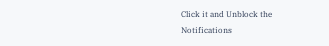Click it and Unblock the Notifications